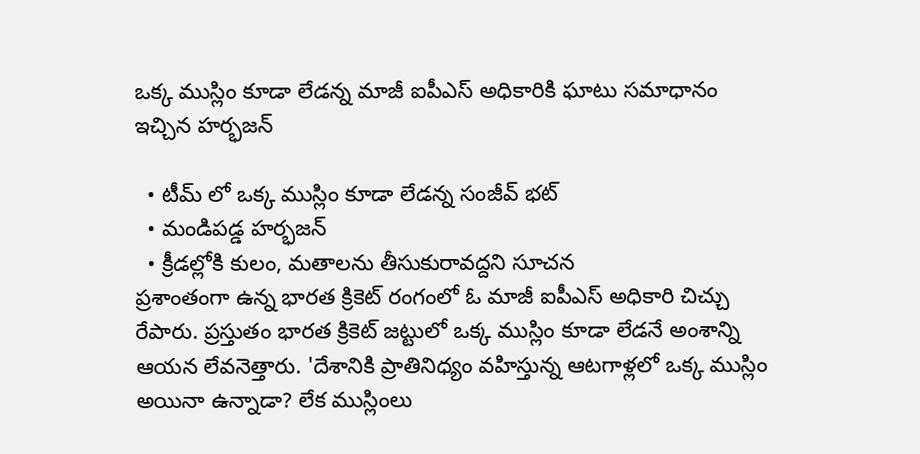ఒక్క ముస్లిం కూడా లేడన్న మాజీ ఐపీఎస్ అధికారికి ఘాటు సమాధానం ఇచ్చిన హర్భజన్

  • టీమ్ లో ఒక్క ముస్లిం కూడా లేడన్న సంజీవ్ భట్
  • మండిపడ్డ హర్భజన్
  • క్రీడల్లోకి కులం, మతాలను తీసుకురావద్దని సూచన
ప్రశాంతంగా ఉన్న భారత క్రికెట్ రంగంలో ఓ మాజీ ఐపీఎస్ అధికారి చిచ్చు రేపారు. ప్రస్తుతం భారత క్రికెట్ జట్టులో ఒక్క ముస్లిం కూడా లేడనే అంశాన్ని ఆయన లేవనెత్తారు. 'దేశానికి ప్రాతినిధ్యం వహిస్తున్న ఆటగాళ్లలో ఒక్క ముస్లిం అయినా ఉన్నాడా? లేక ముస్లింలు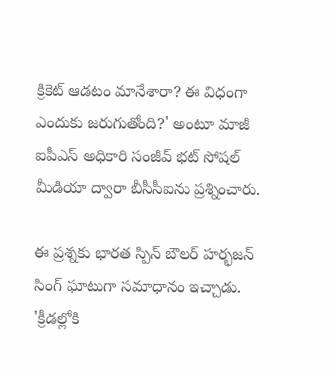క్రికెట్ ఆడటం మానేశారా? ఈ విధంగా ఎందుకు జరుగుతోంది?' అంటూ మాజీ ఐపీఎస్ అధికారి సంజీవ్ భట్ సోషల్ మీడియా ద్వారా బీసీసీఐను ప్రశ్నించారు.

ఈ ప్రశ్నకు భారత స్పిన్ బౌలర్ హర్భజన్ సింగ్ ఘాటుగా సమాధానం ఇచ్చాడు. 'క్రీడల్లోకి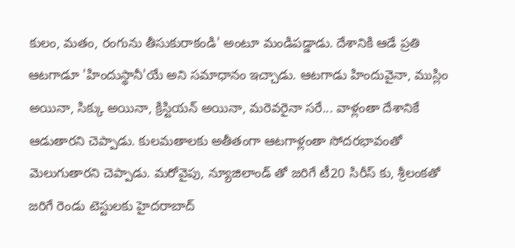కులం, మతం, రంగును తీసుకురాకండి' అంటూ మండిపడ్డాడు. దేశానికి ఆడే ప్రతి ఆటగాడూ 'హిందుస్థానీ'యే అని సమాధానం ఇచ్చాడు. ఆటగాడు హిందువైనా, ముస్లిం అయినా, సిక్కు అయినా, క్రిస్టియన్ అయినా, మరెవరైనా సరే... వాళ్లంతా దేశానికే ఆడుతారని చెప్పాడు. కులమతాలకు అతీతంగా ఆటగాళ్లంతా సోదరభావంతో మెలుగుతారని చెప్పాడు. మరోవైపు, న్యూజిలాండ్ తో జరిగే టీ20 సిరీస్ కు, శ్రీలంకతో జరిగే రెండు టెస్టులకు హైదరాబాద్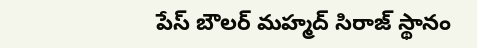పేస్ బౌలర్ మహ్మద్ సిరాజ్ స్థానం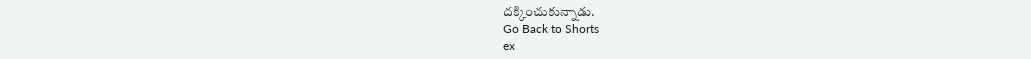దక్కించుకున్నాడు.
Go Back to Shorts
ex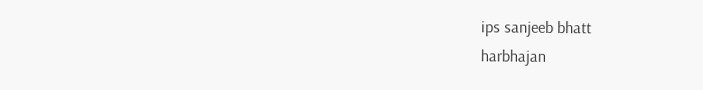ips sanjeeb bhatt
harbhajan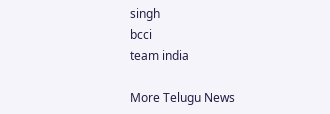singh
bcci
team india

More Telugu News